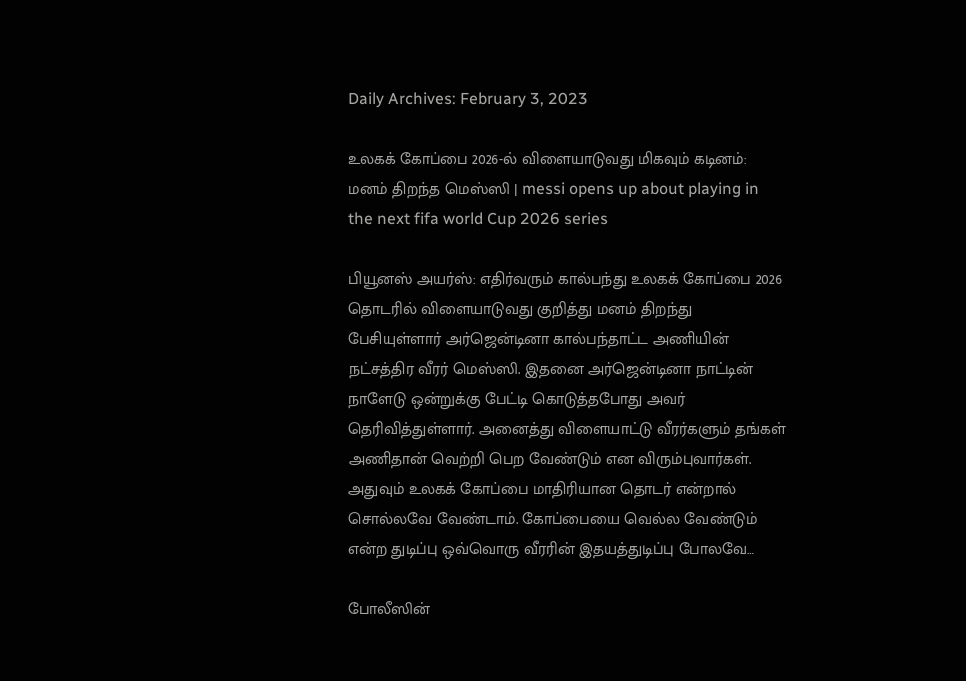Daily Archives: February 3, 2023

உலகக் கோப்பை 2026-ல் விளையாடுவது மிகவும் கடினம்: மனம் திறந்த மெஸ்ஸி | messi opens up about playing in the next fifa world Cup 2026 series

பியூனஸ் அயர்ஸ்: எதிர்வரும் கால்பந்து உலகக் கோப்பை 2026 தொடரில் விளையாடுவது குறித்து மனம் திறந்து பேசியுள்ளார் அர்ஜென்டினா கால்பந்தாட்ட அணியின் நட்சத்திர வீரர் மெஸ்ஸி. இதனை அர்ஜென்டினா நாட்டின் நாளேடு ஒன்றுக்கு பேட்டி கொடுத்தபோது அவர் தெரிவித்துள்ளார். அனைத்து விளையாட்டு வீரர்களும் தங்கள் அணிதான் வெற்றி பெற வேண்டும் என விரும்புவார்கள். அதுவும் உலகக் கோப்பை மாதிரியான தொடர் என்றால் சொல்லவே வேண்டாம். கோப்பையை வெல்ல வேண்டும் என்ற துடிப்பு ஒவ்வொரு வீரரின் இதயத்துடிப்பு போலவே…

போலீஸின்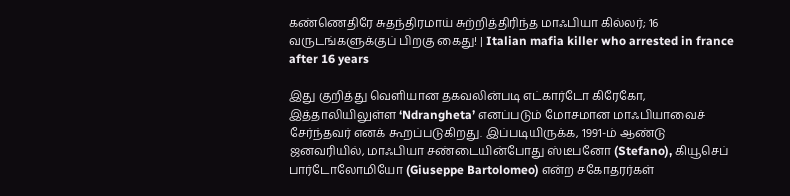கண்ணெதிரே சுதந்திரமாய் சுற்றித்திரிந்த மாஃபியா கில்லர்; 16 வருடங்களுக்குப் பிறகு கைது! | Italian mafia killer who arrested in france after 16 years

இது குறித்து வெளியான தகவலின்படி எட்கார்டோ கிரேகோ, இத்தாலியிலுள்ள ‘Ndrangheta’ எனப்படும் மோசமான மாஃபியாவைச் சேர்ந்தவர் எனக் கூறப்படுகிறது. இப்படியிருக்க, 1991-ம் ஆண்டு ஜனவரியில், மாஃபியா சண்டையின்போது ஸ்டீபனோ (Stefano), கியூசெப் பார்டோலோமியோ (Giuseppe Bartolomeo) என்ற சகோதரர்கள்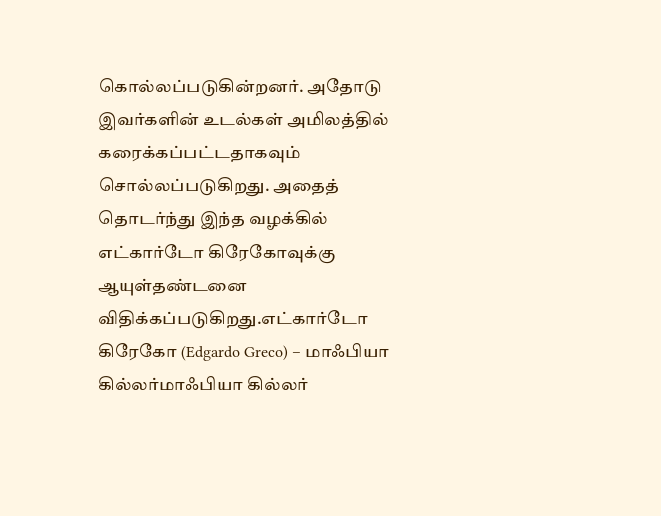கொல்லப்படுகின்றனர். அதோடு இவர்களின் உடல்கள் அமிலத்தில் கரைக்கப்பட்டதாகவும் சொல்லப்படுகிறது. அதைத் தொடர்ந்து இந்த வழக்கில் எட்கார்டோ கிரேகோவுக்கு ஆயுள்தண்டனை விதிக்கப்படுகிறது.எட்கார்டோ கிரேகோ (Edgardo Greco) – மாஃபியா கில்லர்மாஃபியா கில்லர்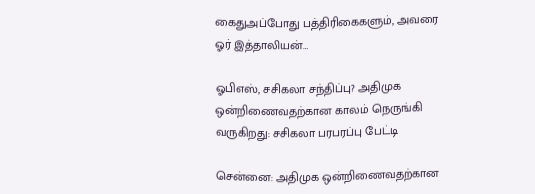கைதுஅப்போது பத்திரிகைகளும், அவரை ஓர் இத்தாலியன்…

ஓபிஎஸ், சசிகலா சந்திப்பு? அதிமுக ஒன்றிணைவதற்கான காலம் நெருங்கி வருகிறது: சசிகலா பரபரப்பு பேட்டி

சென்னை: அதிமுக ஒன்றிணைவதற்கான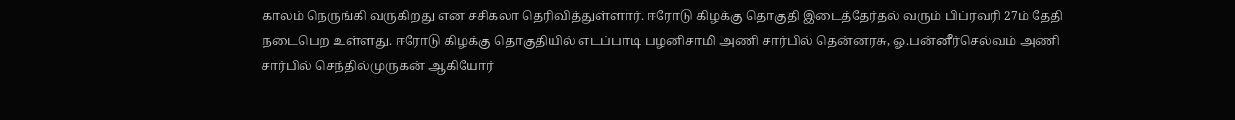காலம் நெருங்கி வருகிறது என சசிகலா தெரிவித்துள்ளார். ஈரோடு கிழக்கு தொகுதி இடைத்தேர்தல் வரும் பிப்ரவரி 27ம் தேதி நடைபெற உள்ளது. ஈரோடு கிழக்கு தொகுதியில் எடப்பாடி பழனிசாமி அணி சார்பில் தென்னரசு, ஓ.பன்னீர்செல்வம் அணி சார்பில் செந்தில்முருகன் ஆகியோர்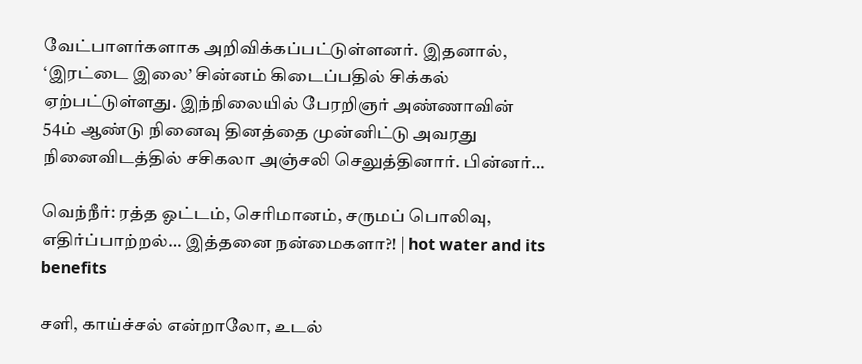வேட்பாளர்களாக அறிவிக்கப்பட்டுள்ளனர். இதனால், ‘இரட்டை இலை’ சின்னம் கிடைப்பதில் சிக்கல் ஏற்பட்டுள்ளது. இந்நிலையில் பேரறிஞர் அண்ணாவின் 54ம் ஆண்டு நினைவு தினத்தை முன்னிட்டு அவரது நினைவிடத்தில் சசிகலா அஞ்சலி செலுத்தினார். பின்னர்…

வெந்நீர்: ரத்த ஓட்டம், செரிமானம், சருமப் பொலிவு, எதிர்ப்பாற்றல்… இத்தனை நன்மைகளா?! | hot water and its benefits

சளி, காய்ச்சல் என்றாலோ, உடல்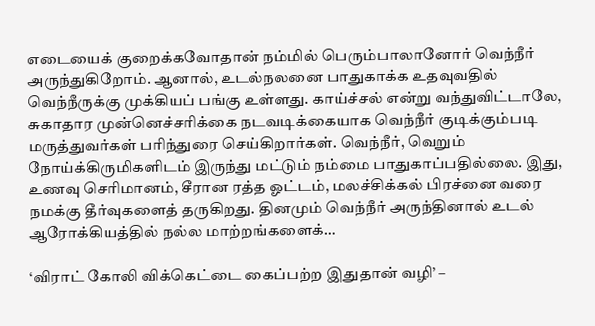எடையைக் குறைக்கவோதான் நம்மில் பெரும்பாலானோர் வெந்நீர் அருந்துகிறோம். ஆனால், உடல்நலனை பாதுகாக்க உதவுவதில் வெந்நீருக்கு முக்கியப் பங்கு உள்ளது. காய்ச்சல் என்று வந்துவிட்டாலே, சுகாதார முன்னெச்சரிக்கை நடவடிக்கையாக வெந்நீர் குடிக்கும்படி மருத்துவர்கள் பரிந்துரை செய்கிறார்கள். வெந்நீர், வெறும் நோய்க்கிருமிகளிடம் இருந்து மட்டும் நம்மை பாதுகாப்பதில்லை. இது, உணவு செரிமானம், சீரான ரத்த ஓட்டம், மலச்சிக்கல் பிரச்னை வரை நமக்கு தீர்வுகளைத் தருகிறது. தினமும் வெந்நீர் அருந்தினால் உடல் ஆரோக்கியத்தில் நல்ல மாற்றங்களைக்…

‘விராட் கோலி விக்கெட்டை கைப்பற்ற இதுதான் வழி’ –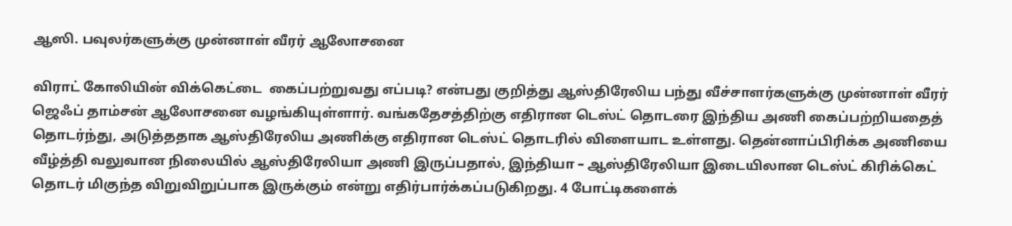ஆஸி. பவுலர்களுக்கு முன்னாள் வீரர் ஆலோசனை

விராட் கோலியின் விக்கெட்டை  கைப்பற்றுவது எப்படி? என்பது குறித்து ஆஸ்திரேலிய பந்து வீச்சாளர்களுக்கு முன்னாள் வீரர் ஜெஃப் தாம்சன் ஆலோசனை வழங்கியுள்ளார். வங்கதேசத்திற்கு எதிரான டெஸ்ட் தொடரை இந்திய அணி கைப்பற்றியதைத் தொடர்ந்து, அடுத்ததாக ஆஸ்திரேலிய அணிக்கு எதிரான டெஸ்ட் தொடரில் விளையாட உள்ளது. தென்னாப்பிரிக்க அணியை வீழ்த்தி வலுவான நிலையில் ஆஸ்திரேலியா அணி இருப்பதால், இந்தியா – ஆஸ்திரேலியா இடையிலான டெஸ்ட் கிரிக்கெட் தொடர் மிகுந்த விறுவிறுப்பாக இருக்கும் என்று எதிர்பார்க்கப்படுகிறது. 4 போட்டிகளைக்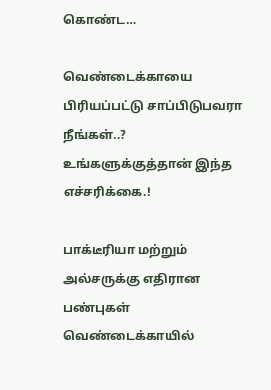கொண்ட…

வெண்டைக்காயை பிரியப்பட்டு சாப்பிடுபவரா நீங்கள்..? உங்களுக்குத்தான் இந்த எச்சரிக்கை.!

பாக்டீரியா மற்றும் அல்சருக்கு எதிரான பண்புகள் வெண்டைக்காயில்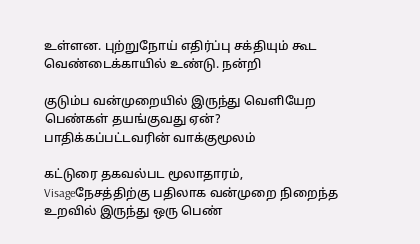உள்ளன. புற்றுநோய் எதிர்ப்பு சக்தியும் கூட வெண்டைக்காயில் உண்டு. நன்றி

குடும்ப வன்முறையில் இருந்து வெளியேற பெண்கள் தயங்குவது ஏன்? பாதிக்கப்பட்டவரின் வாக்குமூலம்

கட்டுரை தகவல்பட மூலாதாரம், Visageநேசத்திற்கு பதிலாக வன்முறை நிறைந்த உறவில் இருந்து ஒரு பெண்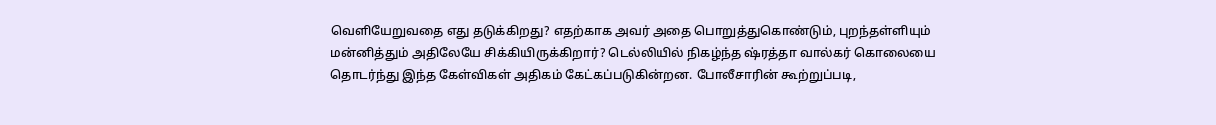வெளியேறுவதை எது தடுக்கிறது? எதற்காக அவர் அதை பொறுத்துகொண்டும், புறந்தள்ளியும் மன்னித்தும் அதிலேயே சிக்கியிருக்கிறார்? டெல்லியில் நிகழ்ந்த ஷ்ரத்தா வால்கர் கொலையை தொடர்ந்து இந்த கேள்விகள் அதிகம் கேட்கப்படுகின்றன. போலீசாரின் கூற்றுப்படி,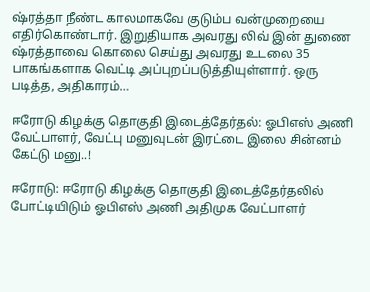ஷ்ரத்தா நீண்ட காலமாகவே குடும்ப வன்முறையை எதிர்கொண்டார். இறுதியாக அவரது லிவ் இன் துணை ஷ்ரத்தாவை கொலை செய்து அவரது உடலை 35 பாகங்களாக வெட்டி அப்புறப்படுத்தியுள்ளார். ஒரு படித்த, அதிகாரம்…

ஈரோடு கிழக்கு தொகுதி இடைத்தேர்தல்: ஓபிஎஸ் அணி வேட்பாளர், வேட்பு மனுவுடன் இரட்டை இலை சின்னம் கேட்டு மனு..!

ஈரோடு: ஈரோடு கிழக்கு தொகுதி இடைத்தேர்தலில் போட்டியிடும் ஓபிஎஸ் அணி அதிமுக வேட்பாளர்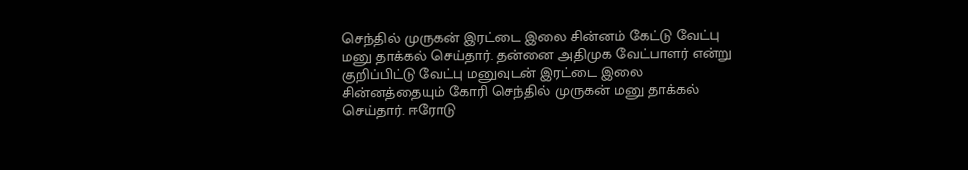செந்தில் முருகன் இரட்டை இலை சின்னம் கேட்டு வேட்பு மனு தாக்கல் செய்தார். தன்னை அதிமுக வேட்பாளர் என்று குறிப்பிட்டு வேட்பு மனுவுடன் இரட்டை இலை சின்னத்தையும் கோரி செந்தில் முருகன் மனு தாக்கல் செய்தார். ஈரோடு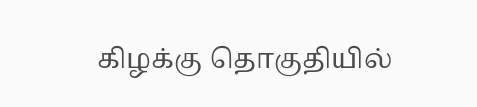கிழக்கு தொகுதியில்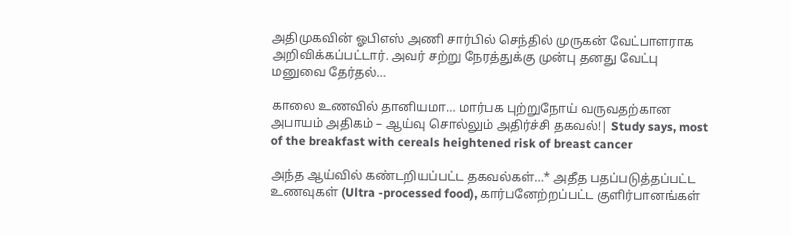அதிமுகவின் ஓபிஎஸ் அணி சார்பில் செந்தில் முருகன் வேட்பாளராக அறிவிக்கப்பட்டார். அவர் சற்று நேரத்துக்கு முன்பு தனது வேட்பு மனுவை தேர்தல்…

காலை உணவில் தானியமா… மார்பக புற்றுநோய் வருவதற்கான அபாயம் அதிகம் – ஆய்வு சொல்லும் அதிர்ச்சி தகவல்!| Study says, most of the breakfast with cereals heightened risk of breast cancer

அந்த ஆய்வில் கண்டறியப்பட்ட தகவல்கள்…* அதீத பதப்படுத்தப்பட்ட உணவுகள் (Ultra -processed food), கார்பனேற்றப்பட்ட குளிர்பானங்கள்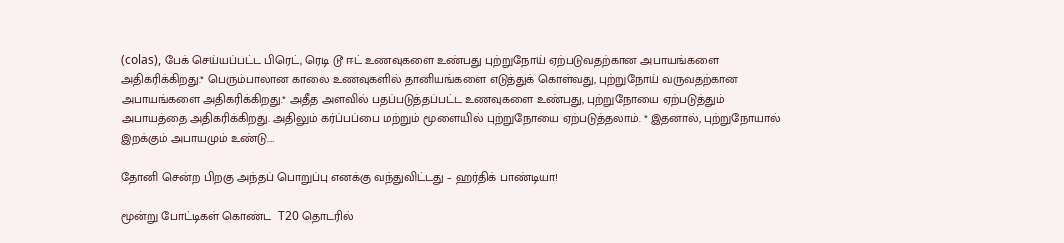(colas), பேக் செய்யப்பட்ட பிரெட், ரெடி டூ ஈட் உணவுகளை உண்பது புற்றுநோய் ஏற்படுவதற்கான அபாயங்களை அதிகரிக்கிறது.* பெரும்பாலான காலை உணவுகளில் தானியங்களை எடுத்துக் கொள்வது, புற்றுநோய் வருவதற்கான அபாயங்களை அதிகரிக்கிறது.* அதீத அளவில் பதப்படுத்தப்பட்ட உணவுகளை உண்பது, புற்றுநோயை ஏற்படுத்தும் அபாயத்தை அதிகரிக்கிறது. அதிலும் கர்ப்பப்பை மற்றும் மூளையில் புற்றுநோயை ஏற்படுத்தலாம். * இதனால், புற்றுநோயால் இறக்கும் அபாயமும் உண்டு.…

தோனி சென்ற பிறகு அந்தப் பொறுப்பு எனக்கு வந்துவிட்டது – ஹர்திக் பாண்டியா!

மூன்று போட்டிகள் கொண்ட  T20 தொடரில்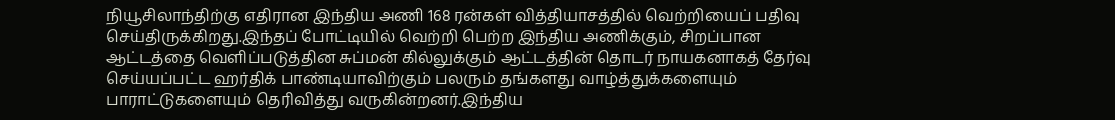நியூசிலாந்திற்கு எதிரான இந்திய அணி 168 ரன்கள் வித்தியாசத்தில் வெற்றியைப் பதிவு செய்திருக்கிறது.இந்தப் போட்டியில் வெற்றி பெற்ற இந்திய அணிக்கும், சிறப்பான ஆட்டத்தை வெளிப்படுத்தின சுப்மன் கில்லுக்கும் ஆட்டத்தின் தொடர் நாயகனாகத் தேர்வு செய்யப்பட்ட ஹர்திக் பாண்டியாவிற்கும் பலரும் தங்களது வாழ்த்துக்களையும் பாராட்டுகளையும் தெரிவித்து வருகின்றனர்.இந்திய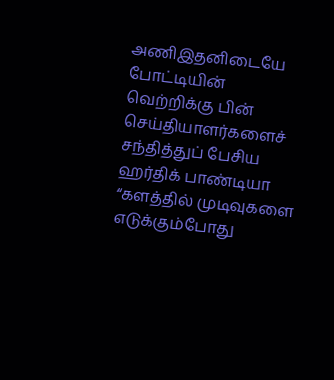அணிஇதனிடையே போட்டியின் வெற்றிக்கு பின் செய்தியாளர்களைச் சந்தித்துப் பேசிய ஹர்திக் பாண்டியா “களத்தில் முடிவுகளை எடுக்கும்போது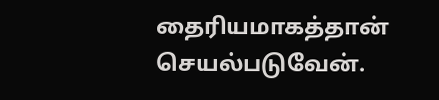தைரியமாகத்தான் செயல்படுவேன்.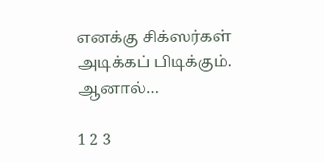எனக்கு சிக்ஸர்கள் அடிக்கப் பிடிக்கும். ஆனால்…

1 2 3